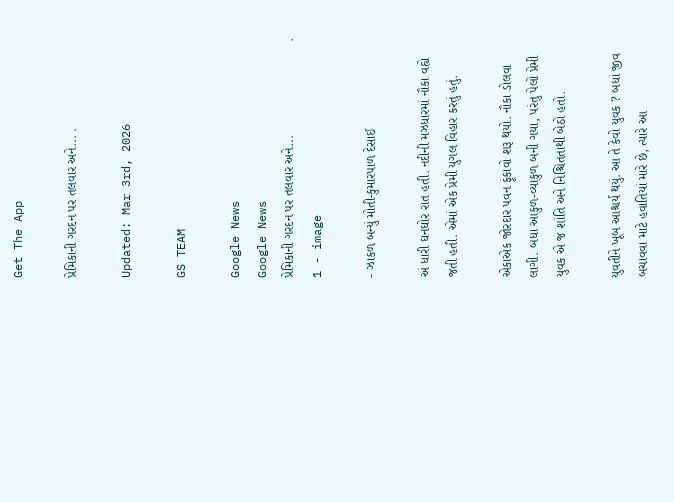Get The App

પ્રેમિકાની ગરદન પર તલવાર અને... .

Updated: Mar 3rd, 2026

GS TEAM

Google News
Google News
પ્રેમિકાની ગરદન પર તલવાર અને...                          . 1 - image

- ઝાકળ બન્યું મોતી-કુમારપાળ દેસાઈ

અં ધારી ઘનઘોર રાત હતી. નદીની મઝધારમાં નૌકા વહ્યે જતી હતી. એમાં એક પ્રેમી યુગલ વિહાર કરતું હતું.

એકાએક જોરદાર પવન ફૂંકાવો શરૂ થયો. નૌકા ડોલવા લાગી. બધા આકુળ-વ્યાકુળ બની ગયા, પરંતુ પેલો પ્રેમી યુવક એ જ શાંતિ અને નિશ્ચિતતાથી બેઠો હતો.

યુવતીને ખૂબ આશ્ચર્ય થયું. આ તે કેવો યુવક ? બધાં જીવ બચાવવા માટે હવાતિયાં મારે છે, ત્યારે આ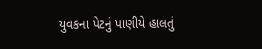યુવકના પેટનું પાણીયે હાલતું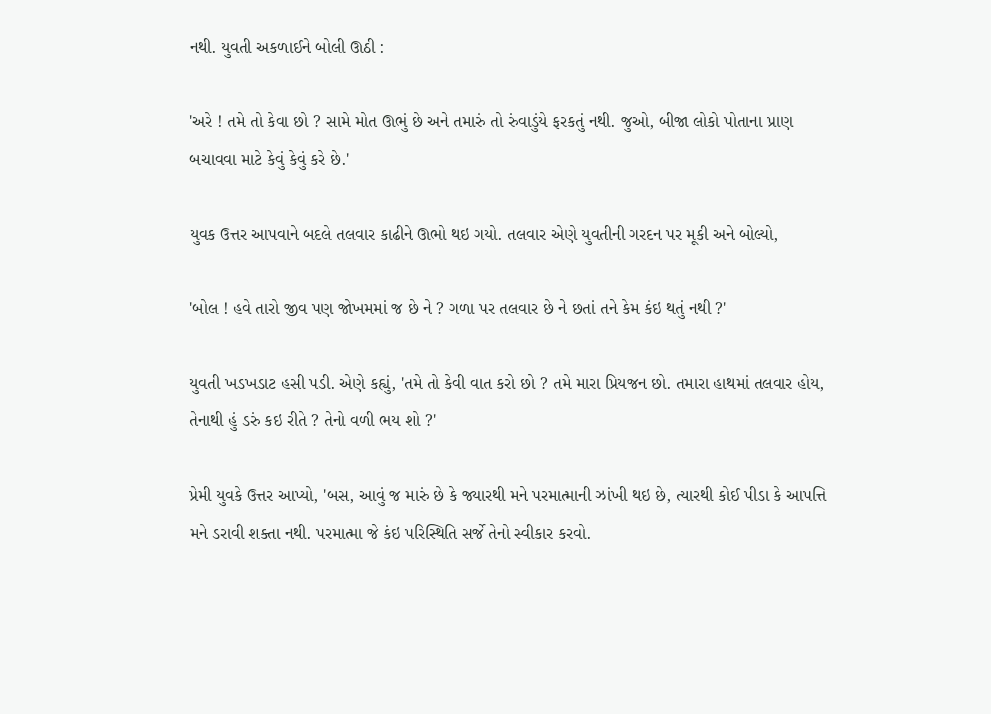નથી. યુવતી અકળાઈને બોલી ઊઠી :

'અરે ! તમે તો કેવા છો ? સામે મોત ઊભું છે અને તમારું તો રુંવાડુંયે ફરકતું નથી. જુઓ, બીજા લોકો પોતાના પ્રાણ બચાવવા માટે કેવું કેવું કરે છે.'

યુવક ઉત્તર આપવાને બદલે તલવાર કાઢીને ઊભો થઇ ગયો. તલવાર એણે યુવતીની ગરદન પર મૂકી અને બોલ્યો,

'બોલ ! હવે તારો જીવ પણ જોખમમાં જ છે ને ? ગળા પર તલવાર છે ને છતાં તને કેમ કંઇ થતું નથી ?'

યુવતી ખડખડાટ હસી પડી. એણે કહ્યું, 'તમે તો કેવી વાત કરો છો ? તમે મારા પ્રિયજન છો. તમારા હાથમાં તલવાર હોય, તેનાથી હું ડરું કઇ રીતે ? તેનો વળી ભય શો ?'

પ્રેમી યુવકે ઉત્તર આપ્યો, 'બસ, આવું જ મારું છે કે જ્યારથી મને પરમાત્માની ઝાંખી થઇ છે, ત્યારથી કોઈ પીડા કે આપત્તિ મને ડરાવી શક્તા નથી. પરમાત્મા જે કંઇ પરિસ્થિતિ સર્જે તેનો સ્વીકાર કરવો.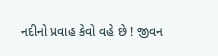નદીનો પ્રવાહ કેવો વહે છે ! જીવન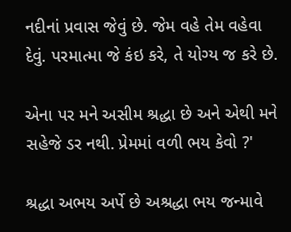નદીનાં પ્રવાસ જેવું છે. જેમ વહે તેમ વહેવા દેવું. પરમાત્મા જે કંઇ કરે, તે યોગ્ય જ કરે છે.

એના પર મને અસીમ શ્રદ્ધા છે અને એથી મને સહેજે ડર નથી. પ્રેમમાં વળી ભય કેવો ?'

શ્રદ્ધા અભય અર્પે છે અશ્રદ્ધા ભય જન્માવે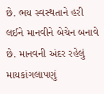છે. ભય સ્વસ્થતાને હરી લઈને માનવીને બેચેન બનાવે છે. માનવની અંદર રહેલું માયકાંગલાપણું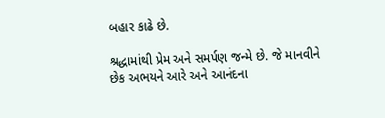બહાર કાઢે છે.

શ્રદ્ધામાંથી પ્રેમ અને સમર્પણ જન્મે છે. જે માનવીને છેક અભયને આરે અને આનંદના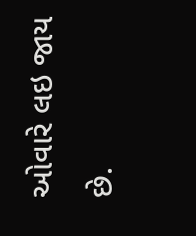ઓવારે લઇ જાય છે.